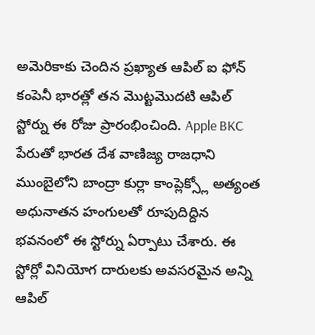అమెరికాకు చెందిన ప్రఖ్యాత ఆపిల్ ఐ ఫోన్ కంపెనీ భారత్లో తన మొట్టమొదటి ఆపిల్ స్టోర్ను ఈ రోజు ప్రారంభించింది. Apple BKC పేరుతో భారత దేశ వాణిజ్య రాజధాని ముంబైలోని బాంద్రా కుర్లా కాంప్లెక్స్లో అత్యంత అధునాతన హంగులతో రూపుదిద్దిన భవనంలో ఈ స్టోర్ను ఏర్పాటు చేశారు. ఈ స్టోర్లో వినియోగ దారులకు అవసరమైన అన్ని ఆపిల్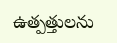ఉత్పత్తులను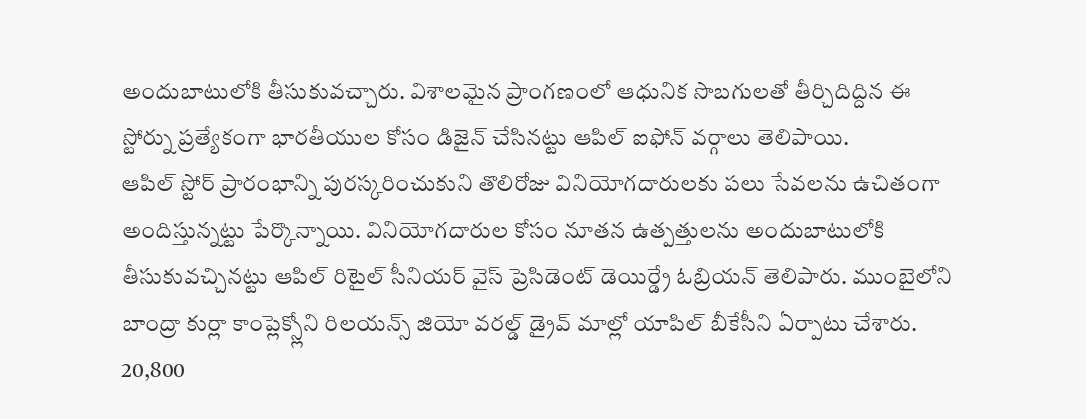అందుబాటులోకి తీసుకువచ్చారు. విశాలమైన ప్రాంగణంలో ఆధునిక సొబగులతో తీర్చిదిద్దిన ఈ స్టోర్ను ప్రత్యేకంగా భారతీయుల కోసం డిజైన్ చేసినట్టు ఆపిల్ ఐఫోన్ వర్గాలు తెలిపాయి.
ఆపిల్ స్టోర్ ప్రారంభాన్ని పురస్కరించుకుని తొలిరోజు వినియోగదారులకు పలు సేవలను ఉచితంగా అందిస్తున్నట్టు పేర్కొన్నాయి. వినియోగదారుల కోసం నూతన ఉత్పత్తులను అందుబాటులోకి తీసుకువచ్చినట్టు ఆపిల్ రిటైల్ సీనియర్ వైస్ ప్రెసిడెంట్ డెయిర్డ్రే ఓబ్రియన్ తెలిపారు. ముంబైలోని బాంద్రా కుర్లా కాంప్లెక్స్లోని రిలయన్స్ జియో వరల్డ్ డ్రైవ్ మాల్లో యాపిల్ బీకేసీని ఏర్పాటు చేశారు. 20,800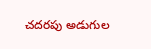చదరపు అడుగుల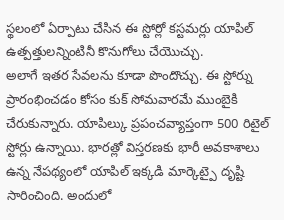స్థలంలో ఏర్పాటు చేసిన ఈ స్టోర్లో కస్టమర్లు యాపిల్ ఉత్పత్తులన్నింటినీ కొనుగోలు చేయొచ్చు.
అలాగే ఇతర సేవలను కూడా పొందొచ్చు. ఈ స్టోర్ను ప్రారంభించడం కోసం కుక్ సోమవారమే ముంబైకి చేరుకున్నారు. యాపిల్కు ప్రపంచవ్యాప్తంగా 500 రిటైల్ స్టోర్లు ఉన్నాయి. భారత్లో విస్తరణకు భారీ అవకాశాలు ఉన్న నేపథ్యంలో యాపిల్ ఇక్కడి మార్కెట్పై దృష్టి సారించింది. అందులో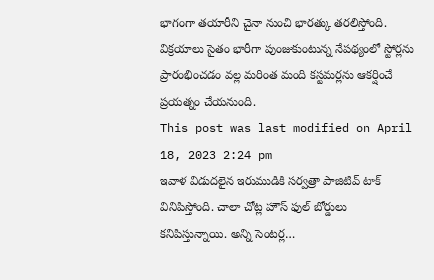భాగంగా తయారీని చైనా నుంచి భారత్కు తరలిస్తోంది. విక్రయాలు సైతం భారీగా పుంజుకుంటున్న నేపథ్యంలో స్టోర్లను ప్రారంభించడం వల్ల మరింత మంది కస్టమర్లను ఆకర్షించే ప్రయత్నం చేయనుంది.
This post was last modified on April 18, 2023 2:24 pm
ఇవాళ విడుదలైన ఇరుముడికి సర్వత్రా పాజిటివ్ టాక్ వినిపిస్తోంది. చాలా చోట్ల హౌస్ ఫుల్ బోర్డులు కనిపిస్తున్నాయి. అన్ని సెంటర్ల…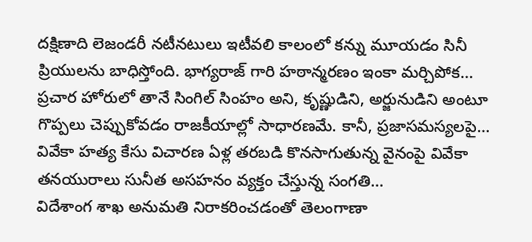దక్షిణాది లెజండరీ నటీనటులు ఇటీవలి కాలంలో కన్ను మూయడం సినీ ప్రియులను బాధిస్తోంది. భాగ్యరాజ్ గారి హఠాన్మరణం ఇంకా మర్చిపోక…
ప్రచార హోరులో తానే సింగిల్ సింహం అని, కృష్ణుడిని, అర్జునుడిని అంటూ గొప్పలు చెప్పుకోవడం రాజకీయాల్లో సాధారణమే. కానీ, ప్రజాసమస్యలపై…
వివేకా హత్య కేసు విచారణ ఏళ్ల తరబడి కొనసాగుతున్న వైనంపై వివేకా తనయురాలు సునీత అసహనం వ్యక్తం చేస్తున్న సంగతి…
విదేశాంగ శాఖ అనుమతి నిరాకరించడంతో తెలంగాణా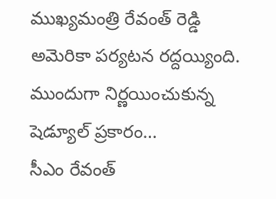ముఖ్యమంత్రి రేవంత్ రెడ్డి అమెరికా పర్యటన రద్దయ్యింది. ముందుగా నిర్ణయించుకున్న షెడ్యూల్ ప్రకారం…
సీఎం రేవంత్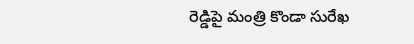రెడ్డిపై మంత్రి కొండా సురేఖ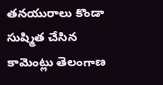తనయురాలు కొండా సుష్మిత చేసిన కామెంట్లు తెలంగాణ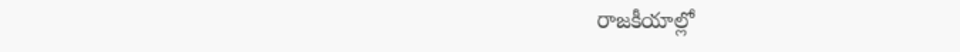రాజకీయాల్లో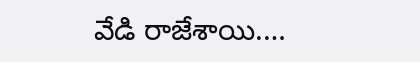వేడి రాజేశాయి.…